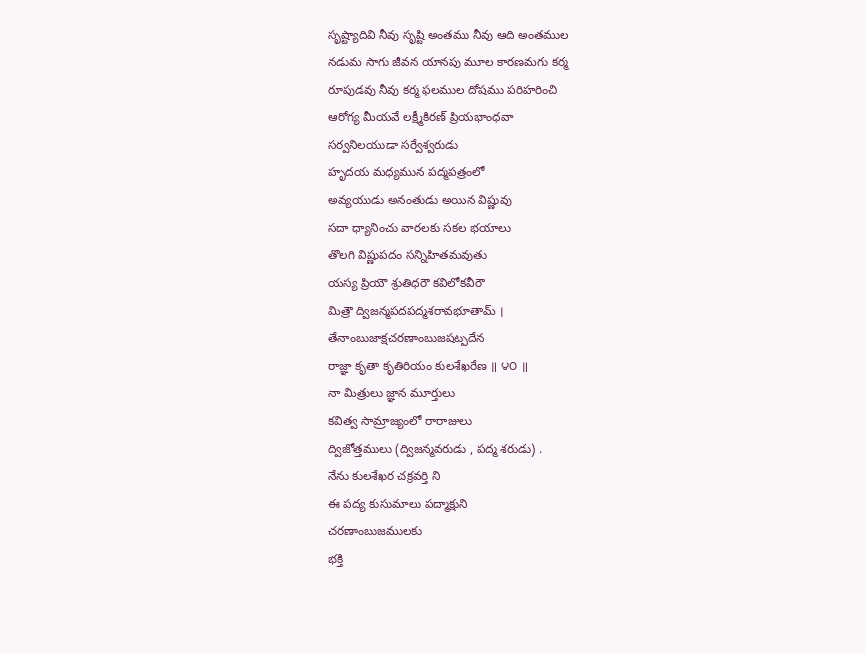సృష్ట్యాదివి నీవు సృష్టి అంతము నీవు ఆది అంతముల
నడుమ సాగు జీవన యానపు మూల కారణమగు కర్మ
రూపుడవు నీవు కర్మ ఫలముల దోషము పరిహరించి
ఆరోగ్య మీయవే లక్ష్మీకిరణ్ ప్రియభాంధవా
సర్వనిలయుడా సర్వేశ్వరుడు
హృదయ మధ్యమున పద్మపత్రంలో
అవ్యయుడు అనంతుడు అయిన విష్ణువు
సదా ధ్యానించు వారలకు సకల భయాలు
తొలగి విష్ణుపదం సన్నిహితమవుతు
యస్య ప్రియౌ శ్రుతిధరౌ కవిలోకవీరౌ
మిత్రౌ ద్విజన్మపదపద్మశరావభూతామ్ ।
తేనాంబుజాక్షచరణాంబుజషట్పదేన
రాజ్ఞా కృతా కృతిరియం కులశేఖరేణ ॥ ౪౦ ॥
నా మిత్రులు జ్ఞాన మూర్తులు
కవిత్వ సామ్రాజ్యంలో రారాజులు
ద్విజోత్తములు (ద్విజన్మవరుడు , పద్మ శరుడు) .
నేను కులశేఖర చక్రవర్తి ని
ఈ పద్య కుసుమాలు పద్మాక్షుని
చరణాంబుజములకు
భక్తి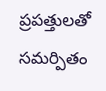ప్రపత్తులతో సమర్పితం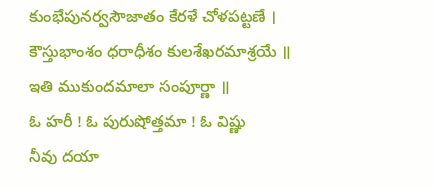కుంభేపునర్వసౌజాతం కేరళే చోళపట్టణే ।
కౌస్తుభాంశం ధరాధీశం కులశేఖరమాశ్రయే ॥
ఇతి ముకుందమాలా సంపూర్ణా ॥
ఓ హరీ ! ఓ పురుషోత్తమా ! ఓ విష్ణు
నీవు దయా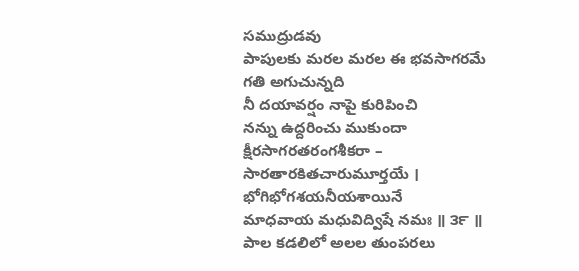సముద్రుడవు
పాపులకు మరల మరల ఈ భవసాగరమే
గతి అగుచున్నది
నీ దయావర్షం నాపై కురిపించి
నన్ను ఉద్దరించు ముకుందా
క్షీరసాగరతరంగశీకరా –
సారతారకితచారుమూర్తయే ।
భోగిభోగశయనీయశాయినే
మాధవాయ మధువిద్విషే నమః ॥ ౩౯ ॥
పాల కడలిలో అలల తుంపరలు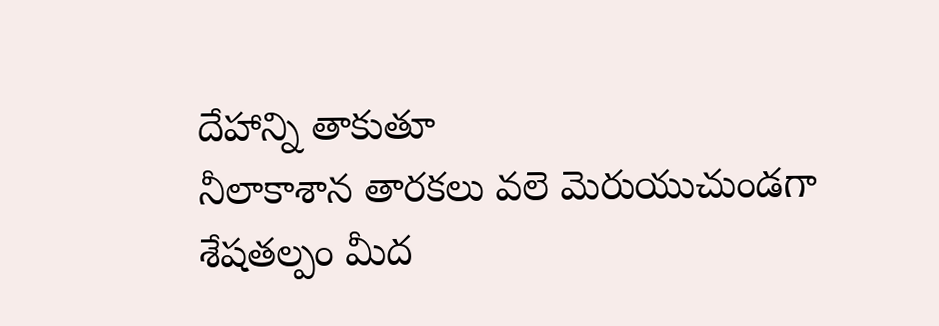దేహాన్ని తాకుతూ
నీలాకాశాన తారకలు వలె మెరుయుచుండగా
శేషతల్పం మీద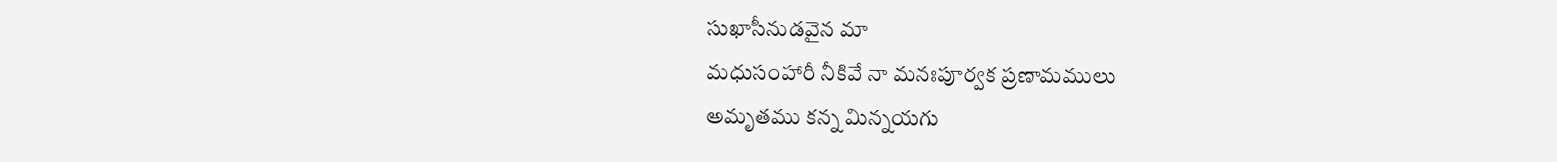సుఖాసీనుడవైన మా
మధుసంహారీ నీకివే నా మనఃపూర్వక ప్రణామములు
అమృతము కన్న మిన్నయగు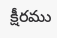క్షీరము